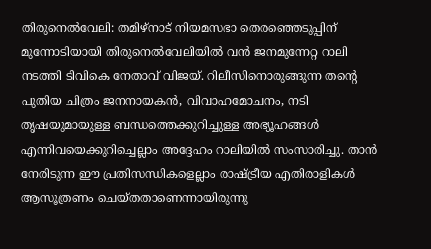തിരുനെൽവേലി: തമിഴ്നാട് നിയമസഭാ തെരഞ്ഞെടുപ്പിന് മുന്നോടിയായി തിരുനെൽവേലിയിൽ വൻ ജനമുന്നേറ്റ റാലി നടത്തി ടിവികെ നേതാവ് വിജയ്. റിലീസിനൊരുങ്ങുന്ന തന്റെ പുതിയ ചിത്രം ജനനായകൻ, വിവാഹമോചനം, നടി തൃഷയുമായുള്ള ബന്ധത്തെക്കുറിച്ചുള്ള അഭ്യൂഹങ്ങൾ എന്നിവയെക്കുറിച്ചെല്ലാം അദ്ദേഹം റാലിയിൽ സംസാരിച്ചു. താൻ നേരിടുന്ന ഈ പ്രതിസന്ധികളെല്ലാം രാഷ്ട്രീയ എതിരാളികൾ ആസൂത്രണം ചെയ്തതാണെന്നായിരുന്നു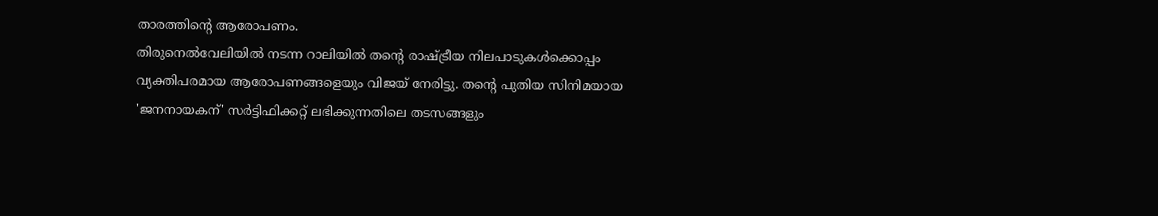താരത്തിന്റെ ആരോപണം.
തിരുനെൽവേലിയിൽ നടന്ന റാലിയിൽ തന്റെ രാഷ്ട്രീയ നിലപാടുകൾക്കൊപ്പം വ്യക്തിപരമായ ആരോപണങ്ങളെയും വിജയ് നേരിട്ടു. തന്റെ പുതിയ സിനിമയായ 'ജനനായകന്' സർട്ടിഫിക്കറ്റ് ലഭിക്കുന്നതിലെ തടസങ്ങളും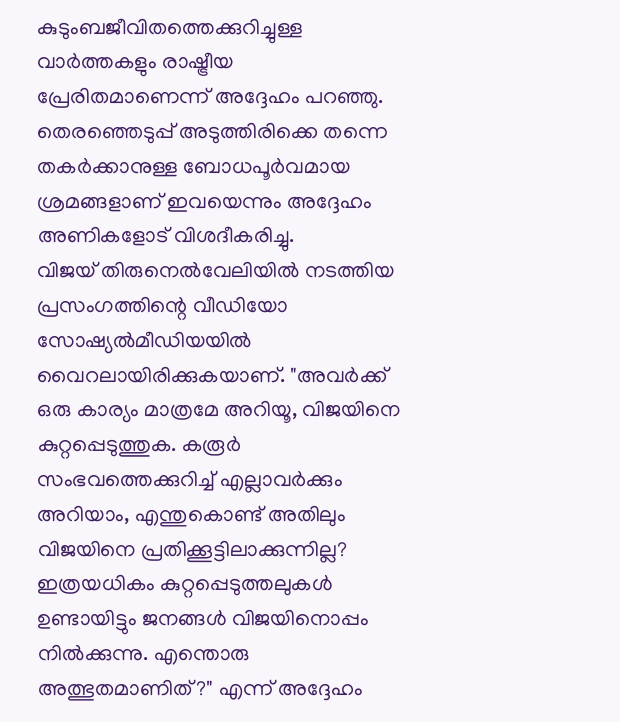കുടുംബജീവിതത്തെക്കുറിച്ചുള്ള വാർത്തകളും രാഷ്ട്രീയ പ്രേരിതമാണെന്ന് അദ്ദേഹം പറഞ്ഞു. തെരഞ്ഞെടുപ്പ് അടുത്തിരിക്കെ തന്നെ തകർക്കാനുള്ള ബോധപൂർവമായ ശ്രമങ്ങളാണ് ഇവയെന്നും അദ്ദേഹം അണികളോട് വിശദീകരിച്ചു.
വിജയ് തിരുനെൽവേലിയിൽ നടത്തിയ പ്രസംഗത്തിന്റെ വീഡിയോ സോഷ്യൽമീഡിയയിൽ വൈറലായിരിക്കുകയാണ്. "അവർക്ക് ഒരു കാര്യം മാത്രമേ അറിയൂ, വിജയിനെ കുറ്റപ്പെടുത്തുക. കരൂർ സംഭവത്തെക്കുറിച്ച് എല്ലാവർക്കും അറിയാം, എന്തുകൊണ്ട് അതിലും വിജയിനെ പ്രതിക്കൂട്ടിലാക്കുന്നില്ല? ഇത്രയധികം കുറ്റപ്പെടുത്തലുകൾ ഉണ്ടായിട്ടും ജനങ്ങൾ വിജയിനൊപ്പം നിൽക്കുന്നു. എന്തൊരു അത്ഭുതമാണിത്?" എന്ന് അദ്ദേഹം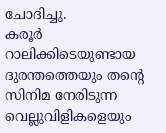ചോദിച്ചു.
കരൂർ റാലിക്കിടെയുണ്ടായ ദുരന്തത്തെയും തന്റെ സിനിമ നേരിടുന്ന വെല്ലുവിളികളെയും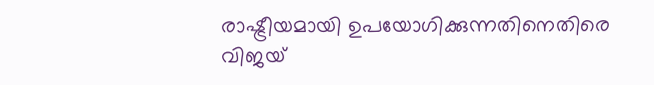രാഷ്ട്രീയമായി ഉപയോഗിക്കുന്നതിനെതിരെ വിജയ്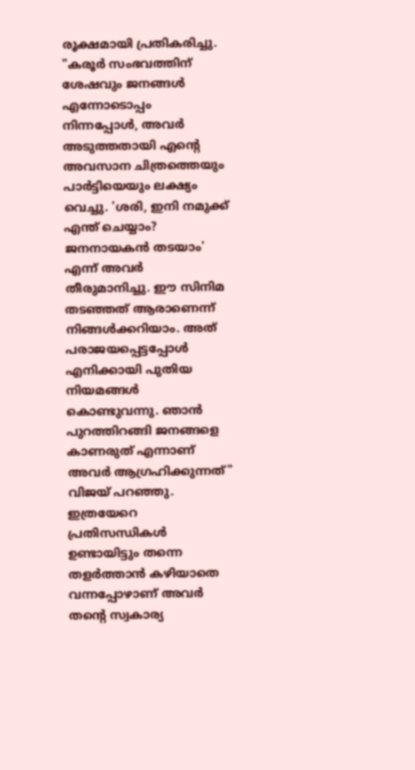രൂക്ഷമായി പ്രതികരിച്ചു. "കരൂർ സംഭവത്തിന് ശേഷവും ജനങ്ങൾ എന്നോടൊപ്പം നിന്നപ്പോൾ, അവർ അടുത്തതായി എന്റെ അവസാന ചിത്രത്തെയും പാർട്ടിയെയും ലക്ഷ്യം വെച്ചു. 'ശരി, ഇനി നമുക്ക് എന്ത് ചെയ്യാം? ജനനായകൻ തടയാം' എന്ന് അവർ തീരുമാനിച്ചു. ഈ സിനിമ തടഞ്ഞത് ആരാണെന്ന് നിങ്ങൾക്കറിയാം. അത് പരാജയപ്പെട്ടപ്പോൾ എനിക്കായി പുതിയ നിയമങ്ങൾ കൊണ്ടുവന്നു. ഞാൻ പുറത്തിറങ്ങി ജനങ്ങളെ കാണരുത് എന്നാണ് അവർ ആഗ്രഹിക്കുന്നത്" വിജയ് പറഞ്ഞു.
ഇത്രയേറെ പ്രതിസന്ധികൾ ഉണ്ടായിട്ടും തന്നെ തളർത്താൻ കഴിയാതെ വന്നപ്പോഴാണ് അവർ തന്റെ സ്വകാര്യ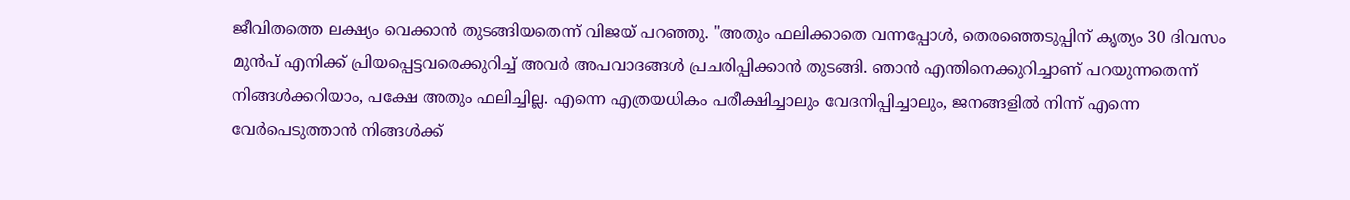ജീവിതത്തെ ലക്ഷ്യം വെക്കാൻ തുടങ്ങിയതെന്ന് വിജയ് പറഞ്ഞു. "അതും ഫലിക്കാതെ വന്നപ്പോൾ, തെരഞ്ഞെടുപ്പിന് കൃത്യം 30 ദിവസം മുൻപ് എനിക്ക് പ്രിയപ്പെട്ടവരെക്കുറിച്ച് അവർ അപവാദങ്ങൾ പ്രചരിപ്പിക്കാൻ തുടങ്ങി. ഞാൻ എന്തിനെക്കുറിച്ചാണ് പറയുന്നതെന്ന് നിങ്ങൾക്കറിയാം, പക്ഷേ അതും ഫലിച്ചില്ല. എന്നെ എത്രയധികം പരീക്ഷിച്ചാലും വേദനിപ്പിച്ചാലും, ജനങ്ങളിൽ നിന്ന് എന്നെ വേർപെടുത്താൻ നിങ്ങൾക്ക്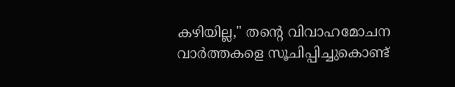കഴിയില്ല," തന്റെ വിവാഹമോചന വാർത്തകളെ സൂചിപ്പിച്ചുകൊണ്ട്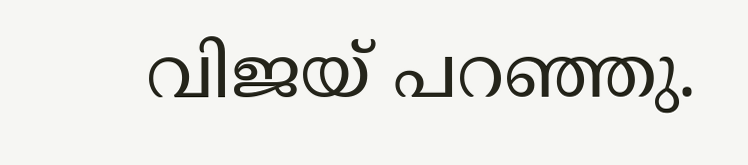വിജയ് പറഞ്ഞു.